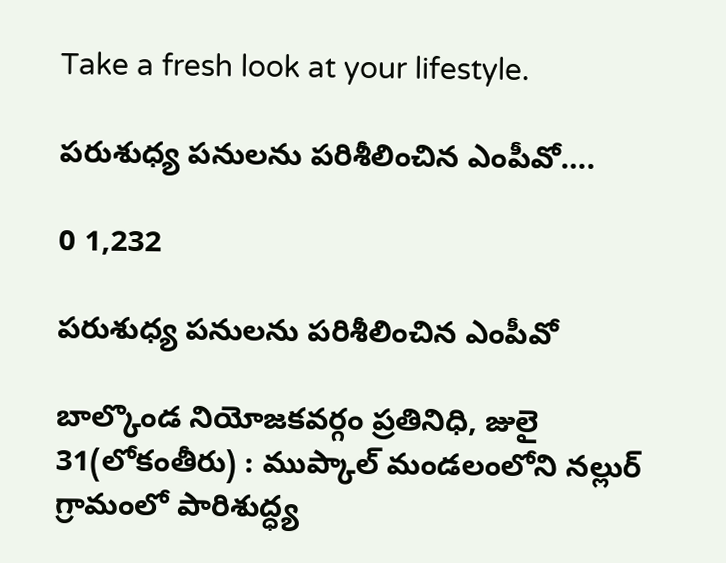Take a fresh look at your lifestyle.

పరుశుధ్య పనులను పరిశీలించిన ఎంపీవో….

0 1,232

పరుశుధ్య పనులను పరిశీలించిన ఎంపీవో

బాల్కొండ నియోజకవర్గం ప్రతినిధి, జులై 31(లోకంతీరు) : ముప్కాల్ మండలంలోని నల్లుర్ గ్రామంలో పారిశుద్ధ్య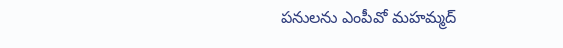పనులను ఎంపీవో మహమ్మద్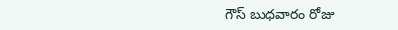గౌస్ బుధవారం రోజు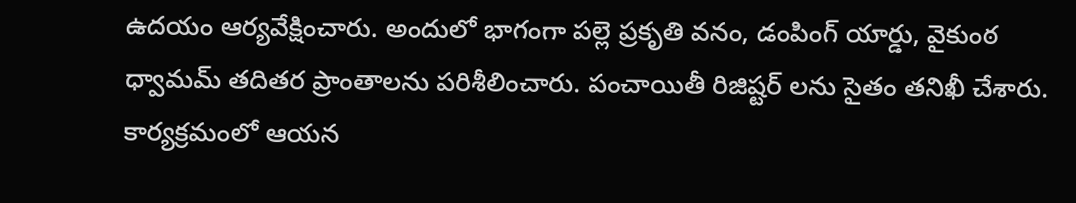ఉదయం ఆర్యవేక్షించారు. అందులో భాగంగా పల్లె ప్రకృతి వనం, డంపింగ్ యార్డు, వైకుంఠ ధ్వామమ్ తదితర ప్రాంతాలను పరిశీలించారు. పంచాయితీ రిజిష్టర్ లను సైతం తనిఖీ చేశారు. కార్యక్రమంలో ఆయన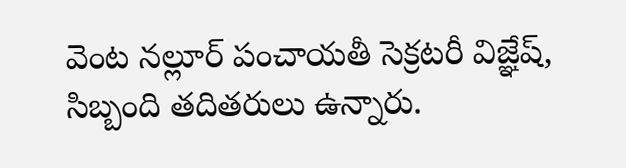వెంట నల్లూర్ పంచాయతీ సెక్రటరీ విజ్ఞేష్, సిబ్బంది తదితరులు ఉన్నారు.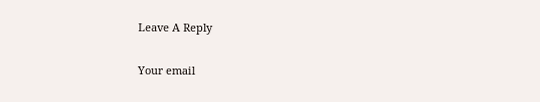Leave A Reply

Your email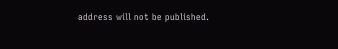address will not be published.